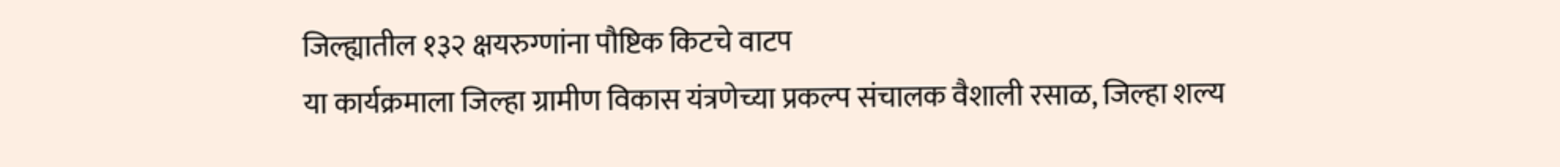जिल्ह्यातील १३२ क्षयरुग्णांना पौष्टिक किटचे वाटप
या कार्यक्रमाला जिल्हा ग्रामीण विकास यंत्रणेच्या प्रकल्प संचालक वैशाली रसाळ, जिल्हा शल्य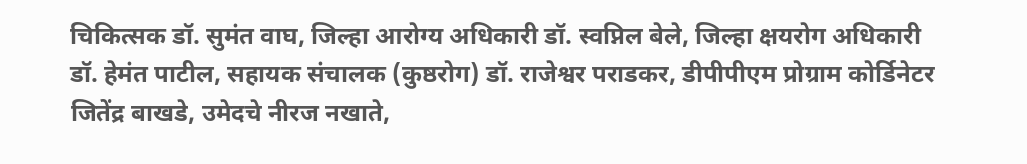चिकित्सक डॉ. सुमंत वाघ, जिल्हा आरोग्य अधिकारी डॉ. स्वप्निल बेले, जिल्हा क्षयरोग अधिकारी डॉ. हेमंत पाटील, सहायक संचालक (कुष्ठरोग) डॉ. राजेश्वर पराडकर, डीपीपीएम प्रोग्राम कोर्डिनेटर जितेंद्र बाखडे, उमेदचे नीरज नखाते,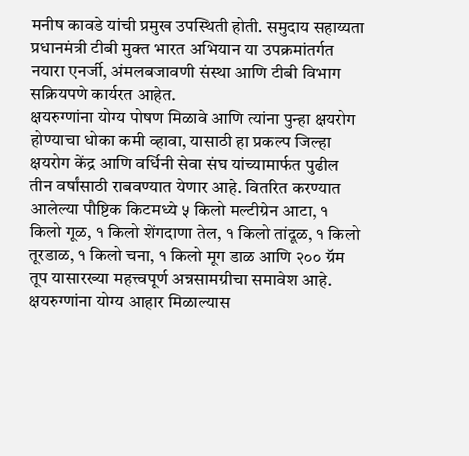मनीष कावडे यांची प्रमुख उपस्थिती होती. समुदाय सहाय्यता प्रधानमंत्री टीबी मुक्त भारत अभियान या उपक्रमांतर्गत नयारा एनर्जी, अंमलबजावणी संस्था आणि टीबी विभाग सक्रियपणे कार्यरत आहेत.
क्षयरुग्णांना योग्य पोषण मिळावे आणि त्यांना पुन्हा क्षयरोग होण्याचा धोका कमी व्हावा, यासाठी हा प्रकल्प जिल्हा क्षयरोग केंद्र आणि वर्धिनी सेवा संघ यांच्यामार्फत पुढील तीन वर्षांसाठी राबवण्यात येणार आहे. वितरित करण्यात आलेल्या पौष्टिक किटमध्ये ५ किलो मल्टीग्रेन आटा, १ किलो गूळ, १ किलो शेंगदाणा तेल, १ किलो तांदूळ, १ किलो तूरडाळ, १ किलो चना, १ किलो मूग डाळ आणि २०० ग्रॅम तूप यासारख्या महत्त्वपूर्ण अन्नसामग्रीचा समावेश आहे. क्षयरुग्णांना योग्य आहार मिळाल्यास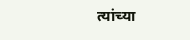त्यांच्या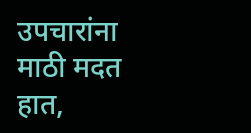उपचारांना माठी मदत हात,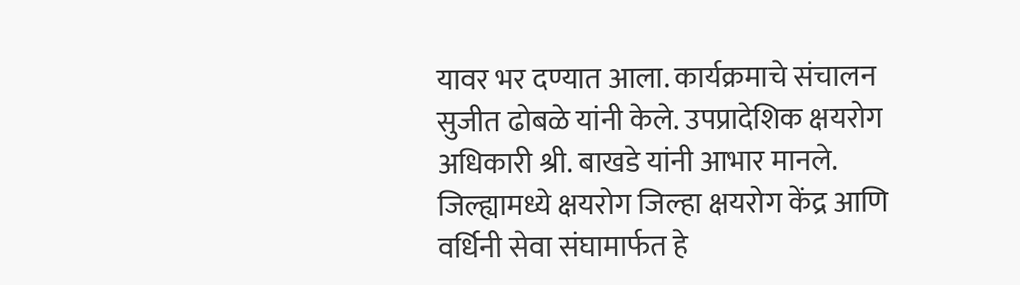यावर भर दण्यात आला. कार्यक्रमाचे संचालन सुजीत ढोबळे यांनी केले. उपप्रादेशिक क्षयरोग अधिकारी श्री. बाखडे यांनी आभार मानले. जिल्ह्यामध्ये क्षयरोग जिल्हा क्षयरोग केंद्र आणि वर्धिनी सेवा संघामार्फत हे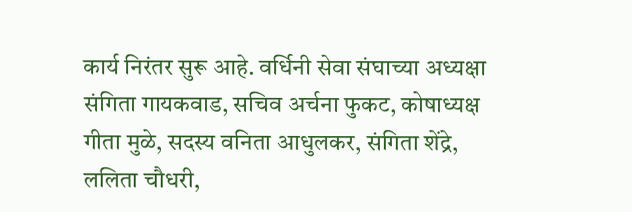कार्य निरंतर सुरू आहे. वर्धिनी सेवा संघाच्या अध्यक्षा संगिता गायकवाड, सचिव अर्चना फुकट, कोषाध्यक्ष गीता मुळे, सदस्य वनिता आधुलकर, संगिता शेंद्रे, ललिता चौधरी,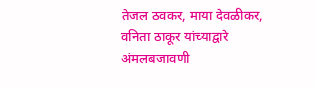तेजल ठवकर, माया देवळीकर, वनिता ठाकूर यांच्याद्वारे अंमलबजावणी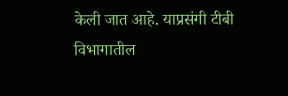केली जात आहे. याप्रसंगी टीबी विभागातील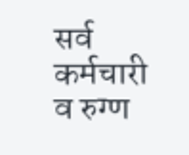सर्व कर्मचारी व रुग्ण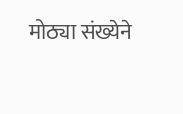मोठ्या संख्येने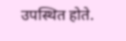उपस्थित होते.